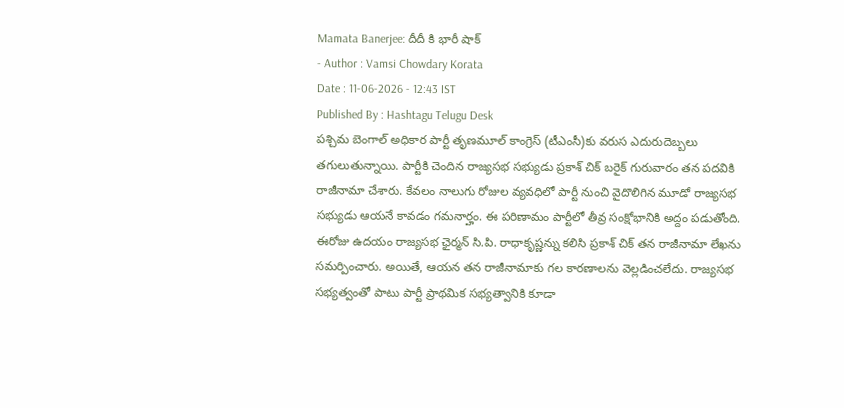Mamata Banerjee: దీదీ కి భారీ షాక్
- Author : Vamsi Chowdary Korata
Date : 11-06-2026 - 12:43 IST
Published By : Hashtagu Telugu Desk
పశ్చిమ బెంగాల్ అధికార పార్టీ తృణమూల్ కాంగ్రెస్ (టీఎంసీ)కు వరుస ఎదురుదెబ్బలు తగులుతున్నాయి. పార్టీకి చెందిన రాజ్యసభ సభ్యుడు ప్రకాశ్ చిక్ బరైక్ గురువారం తన పదవికి రాజీనామా చేశారు. కేవలం నాలుగు రోజుల వ్యవధిలో పార్టీ నుంచి వైదొలిగిన మూడో రాజ్యసభ సభ్యుడు ఆయనే కావడం గమనార్హం. ఈ పరిణామం పార్టీలో తీవ్ర సంక్షోభానికి అద్దం పడుతోంది.
ఈరోజు ఉదయం రాజ్యసభ ఛైర్మన్ సి.పి. రాధాకృష్ణన్ను కలిసి ప్రకాశ్ చిక్ తన రాజీనామా లేఖను సమర్పించారు. అయితే, ఆయన తన రాజీనామాకు గల కారణాలను వెల్లడించలేదు. రాజ్యసభ సభ్యత్వంతో పాటు పార్టీ ప్రాథమిక సభ్యత్వానికి కూడా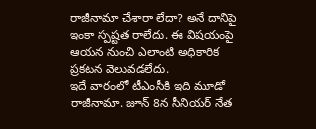రాజీనామా చేశారా లేదా? అనే దానిపై ఇంకా స్పష్టత రాలేదు. ఈ విషయంపై ఆయన నుంచి ఎలాంటి అధికారిక ప్రకటన వెలువడలేదు.
ఇదే వారంలో టీఎంసీకి ఇది మూడో రాజీనామా. జూన్ 8న సీనియర్ నేత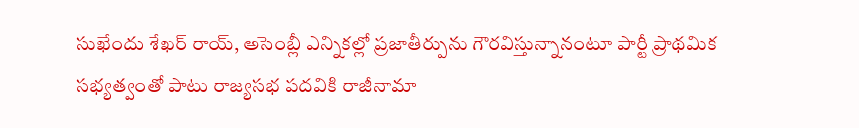సుఖేందు శేఖర్ రాయ్, అసెంబ్లీ ఎన్నికల్లో ప్రజాతీర్పును గౌరవిస్తున్నానంటూ పార్టీ ప్రాథమిక సభ్యత్వంతో పాటు రాజ్యసభ పదవికి రాజీనామా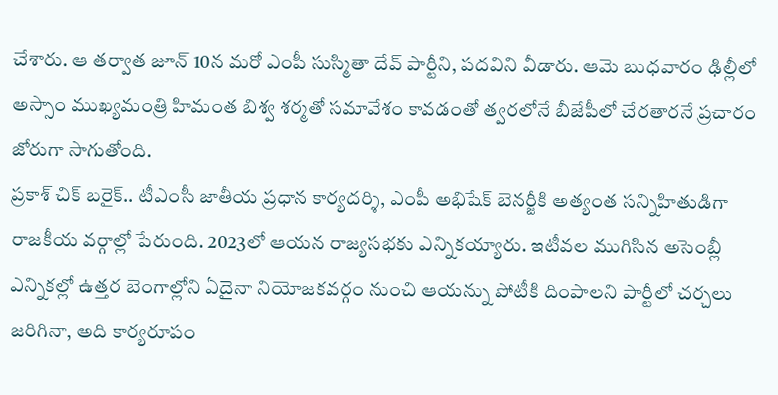చేశారు. ఆ తర్వాత జూన్ 10న మరో ఎంపీ సుస్మితా దేవ్ పార్టీని, పదవిని వీడారు. ఆమె బుధవారం ఢిల్లీలో అస్సాం ముఖ్యమంత్రి హిమంత బిశ్వ శర్మతో సమావేశం కావడంతో త్వరలోనే బీజేపీలో చేరతారనే ప్రచారం జోరుగా సాగుతోంది.
ప్రకాశ్ చిక్ బరైక్.. టీఎంసీ జాతీయ ప్రధాన కార్యదర్శి, ఎంపీ అభిషేక్ బెనర్జీకి అత్యంత సన్నిహితుడిగా రాజకీయ వర్గాల్లో పేరుంది. 2023లో ఆయన రాజ్యసభకు ఎన్నికయ్యారు. ఇటీవల ముగిసిన అసెంబ్లీ ఎన్నికల్లో ఉత్తర బెంగాల్లోని ఏదైనా నియోజకవర్గం నుంచి ఆయన్ను పోటీకి దింపాలని పార్టీలో చర్చలు జరిగినా, అది కార్యరూపం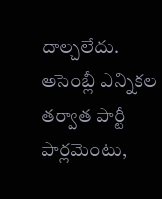దాల్చలేదు.
అసెంబ్లీ ఎన్నికల తర్వాత పార్టీ పార్లమెంటు,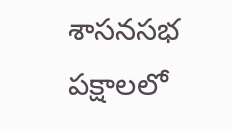శాసనసభ పక్షాలలో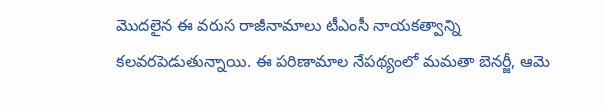మొదలైన ఈ వరుస రాజీనామాలు టీఎంసీ నాయకత్వాన్ని కలవరపెడుతున్నాయి. ఈ పరిణామాల నేపథ్యంలో మమతా బెనర్జీ, ఆమె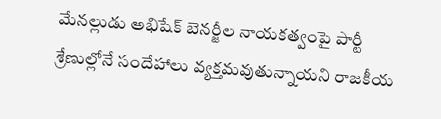మేనల్లుడు అభిషేక్ బెనర్జీల నాయకత్వంపై పార్టీ శ్రేణుల్లోనే సందేహాలు వ్యక్తమవుతున్నాయని రాజకీయ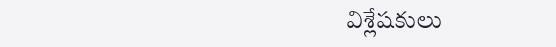విశ్లేషకులు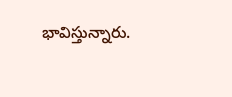భావిస్తున్నారు.